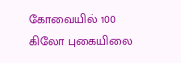கோவையில் 100 கிலோ புகையிலை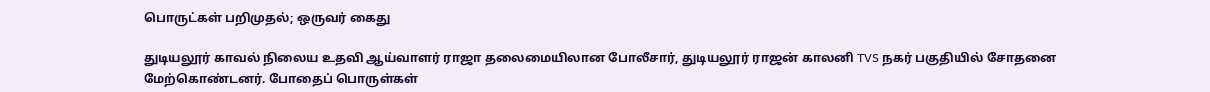பொருட்கள் பறிமுதல்; ஒருவர் கைது

துடியலூர் காவல் நிலைய உதவி ஆய்வாளர் ராஜா தலைமையிலான போலீசார், துடியலூர் ராஜன் காலனி TVS நகர் பகுதியில் சோதனை மேற்கொண்டனர். போதைப் பொருள்கள்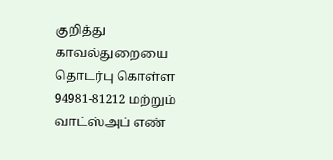குறித்து காவல்துறையை தொடர்பு கொள்ள 94981-81212 மற்றும் வாட்ஸ்அப் எண்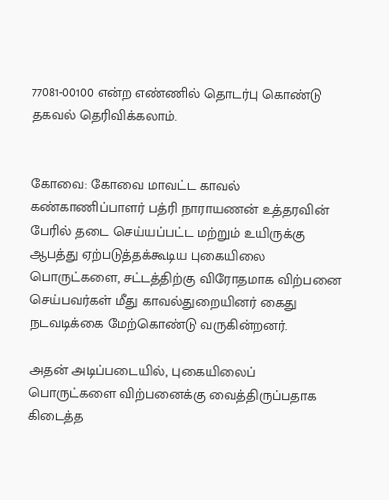77081-00100 என்ற எண்ணில் தொடர்பு கொண்டு தகவல் தெரிவிக்கலாம்.


கோவை: கோவை மாவட்ட காவல் கண்காணிப்பாளர் பத்ரி நாராயணன் உத்தரவின் பேரில் தடை செய்யப்பட்ட மற்றும் உயிருக்கு ஆபத்து ஏற்படுத்தக்கூடிய புகையிலை பொருட்களை, சட்டத்திற்கு விரோதமாக விற்பனை செய்பவர்கள் மீது காவல்துறையினர் கைது நடவடிக்கை மேற்கொண்டு வருகின்றனர்.

அதன் அடிப்படையில், புகையிலைப் பொருட்களை விற்பனைக்கு வைத்திருப்பதாக கிடைத்த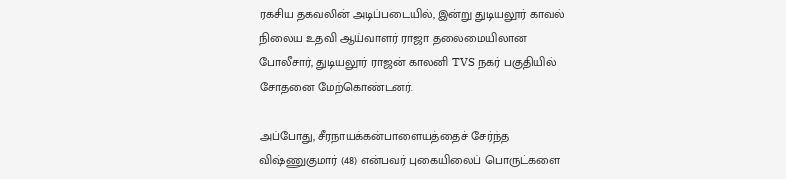ரகசிய தகவலின் அடிப்படையில், இன்று துடியலூர் காவல் நிலைய உதவி ஆய்வாளர் ராஜா தலைமையிலான போலீசார், துடியலூர் ராஜன் காலனி TVS நகர் பகுதியில் சோதனை மேற்கொண்டனர்.

அப்போது, சீரநாயக்கன்பாளையத்தைச் சேர்ந்த விஷ்ணுகுமார் (48) என்பவர் புகையிலைப் பொருட்களை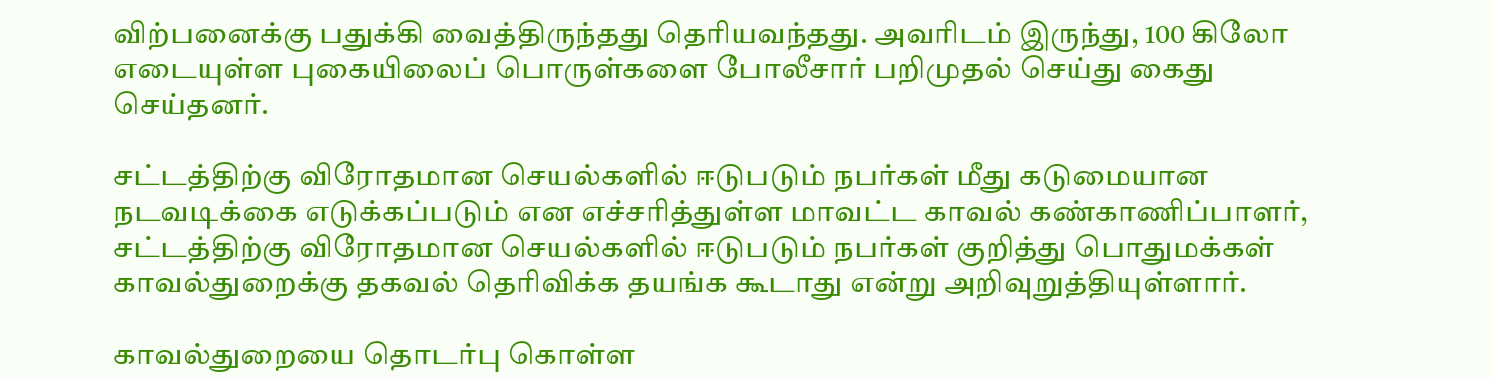விற்பனைக்கு பதுக்கி வைத்திருந்தது தெரியவந்தது. அவரிடம் இருந்து, 100 கிலோ எடையுள்ள புகையிலைப் பொருள்களை போலீசார் பறிமுதல் செய்து கைது செய்தனர்.

சட்டத்திற்கு விரோதமான செயல்களில் ஈடுபடும் நபர்கள் மீது கடுமையான நடவடிக்கை எடுக்கப்படும் என எச்சரித்துள்ள மாவட்ட காவல் கண்காணிப்பாளர், சட்டத்திற்கு விரோதமான செயல்களில் ஈடுபடும் நபர்கள் குறித்து பொதுமக்கள் காவல்துறைக்கு தகவல் தெரிவிக்க தயங்க கூடாது என்று அறிவுறுத்தியுள்ளார்.

காவல்துறையை தொடர்பு கொள்ள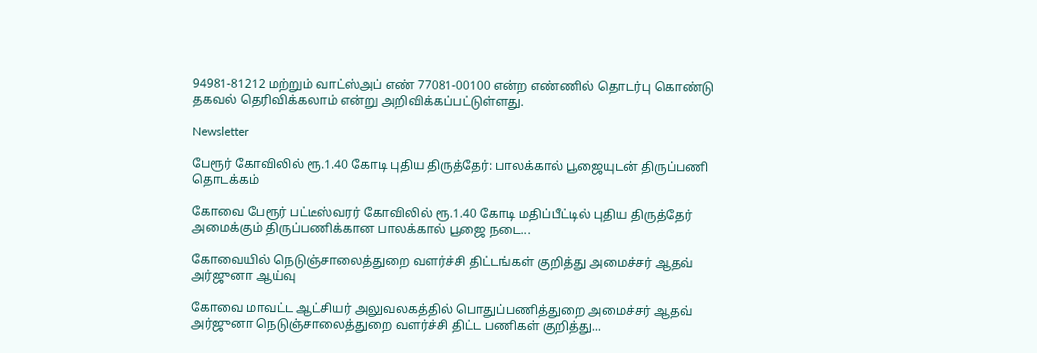94981-81212 மற்றும் வாட்ஸ்அப் எண் 77081-00100 என்ற எண்ணில் தொடர்பு கொண்டு தகவல் தெரிவிக்கலாம் என்று அறிவிக்கப்பட்டுள்ளது.

Newsletter

பேரூர் கோவிலில் ரூ.1.40 கோடி புதிய திருத்தேர்: பாலக்கால் பூஜையுடன் திருப்பணி தொடக்கம்

கோவை பேரூர் பட்டீஸ்வரர் கோவிலில் ரூ.1.40 கோடி மதிப்பீட்டில் புதிய திருத்தேர் அமைக்கும் திருப்பணிக்கான பாலக்கால் பூஜை நடை...

கோவையில் நெடுஞ்சாலைத்துறை வளர்ச்சி திட்டங்கள் குறித்து அமைச்சர் ஆதவ் அர்ஜுனா ஆய்வு

கோவை மாவட்ட ஆட்சியர் அலுவலகத்தில் பொதுப்பணித்துறை அமைச்சர் ஆதவ் அர்ஜுனா நெடுஞ்சாலைத்துறை வளர்ச்சி திட்ட பணிகள் குறித்து...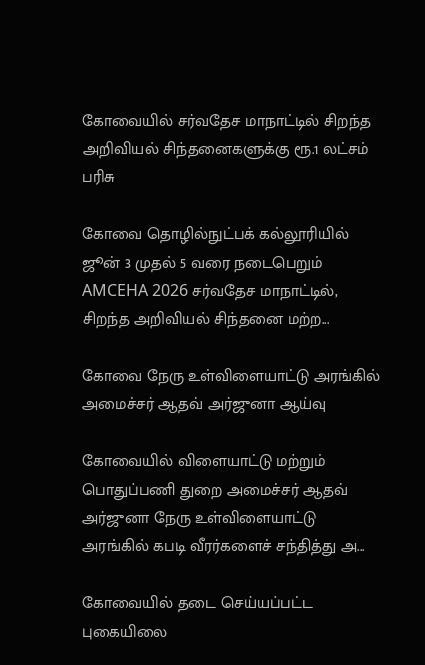கோவையில் சர்வதேச மாநாட்டில் சிறந்த அறிவியல் சிந்தனைகளுக்கு ரூ.1 லட்சம் பரிசு

கோவை தொழில்நுட்பக் கல்லூரியில் ஜூன் 3 முதல் 5 வரை நடைபெறும் AMCEHA 2026 சர்வதேச மாநாட்டில், சிறந்த அறிவியல் சிந்தனை மற்ற...

கோவை நேரு உள்விளையாட்டு அரங்கில் அமைச்சர் ஆதவ் அர்ஜுனா ஆய்வு

கோவையில் விளையாட்டு மற்றும் பொதுப்பணி துறை அமைச்சர் ஆதவ் அர்ஜுனா நேரு உள்விளையாட்டு அரங்கில் கபடி வீரர்களைச் சந்தித்து அ...

கோவையில் தடை செய்யப்பட்ட புகையிலை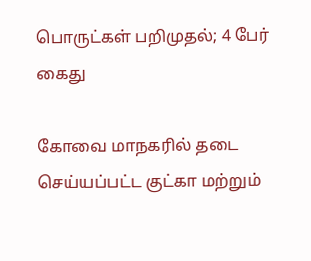பொருட்கள் பறிமுதல்; 4 பேர் கைது

கோவை மாநகரில் தடை செய்யப்பட்ட குட்கா மற்றும்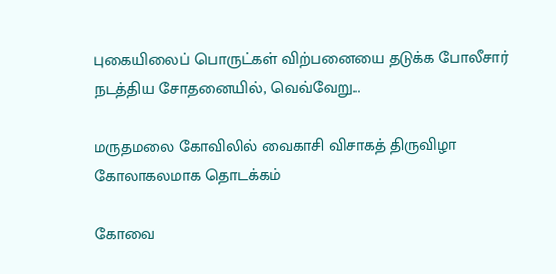புகையிலைப் பொருட்கள் விற்பனையை தடுக்க போலீசார் நடத்திய சோதனையில், வெவ்வேறு...

மருதமலை கோவிலில் வைகாசி விசாகத் திருவிழா கோலாகலமாக தொடக்கம்

கோவை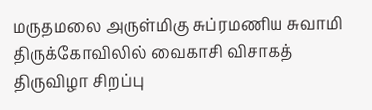மருதமலை அருள்மிகு சுப்ரமணிய சுவாமி திருக்கோவிலில் வைகாசி விசாகத் திருவிழா சிறப்பு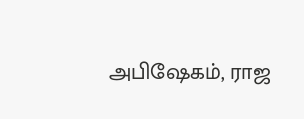அபிஷேகம், ராஜ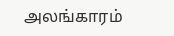அலங்காரம்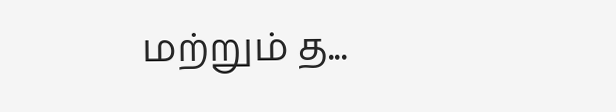மற்றும் த...